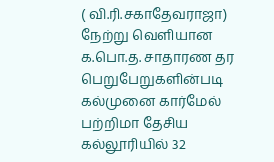( வி.ரி.சகாதேவராஜா)
நேற்று வெளியான க.பொ.த. சாதாரண தர பெறுபேறுகளின்படி கல்முனை கார்மேல் பற்றிமா தேசிய கல்லூரியில் 32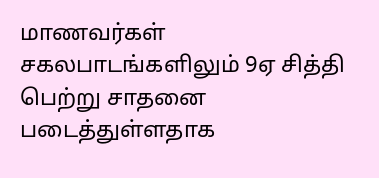மாணவர்கள் சகலபாடங்களிலும் 9ஏ சித்தி பெற்று சாதனை படைத்துள்ளதாக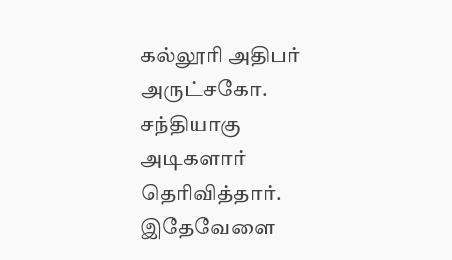கல்லூரி அதிபர் அருட்சகோ. சந்தியாகு அடிகளார் தெரிவித்தார்.
இதேவேளை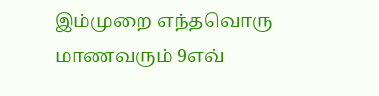இம்முறை எந்தவொரு மாணவரும் 9எவ்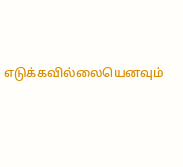எடுக்கவில்லையெனவும்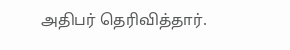அதிபர் தெரிவித்தார்.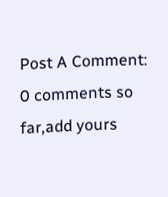Post A Comment:
0 comments so far,add yours